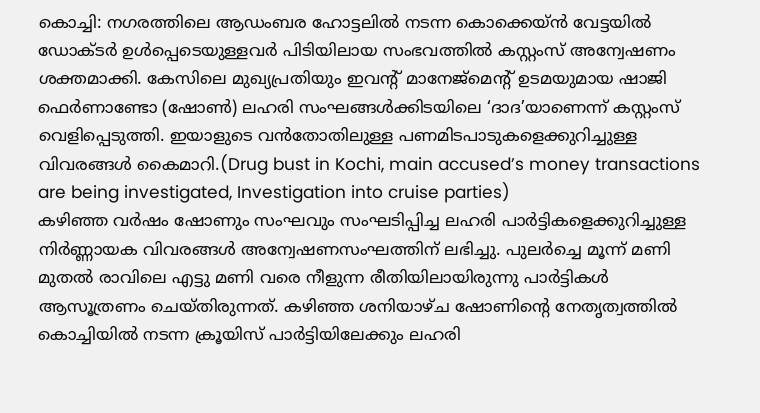കൊച്ചി: നഗരത്തിലെ ആഡംബര ഹോട്ടലിൽ നടന്ന കൊക്കെയ്ൻ വേട്ടയിൽ ഡോക്ടർ ഉൾപ്പെടെയുള്ളവർ പിടിയിലായ സംഭവത്തിൽ കസ്റ്റംസ് അന്വേഷണം ശക്തമാക്കി. കേസിലെ മുഖ്യപ്രതിയും ഇവന്റ് മാനേജ്മെന്റ് ഉടമയുമായ ഷാജി ഫെർണാണ്ടോ (ഷോൺ) ലഹരി സംഘങ്ങൾക്കിടയിലെ ‘ദാദ’യാണെന്ന് കസ്റ്റംസ് വെളിപ്പെടുത്തി. ഇയാളുടെ വൻതോതിലുള്ള പണമിടപാടുകളെക്കുറിച്ചുള്ള വിവരങ്ങൾ കൈമാറി.(Drug bust in Kochi, main accused’s money transactions are being investigated, Investigation into cruise parties)
കഴിഞ്ഞ വർഷം ഷോണും സംഘവും സംഘടിപ്പിച്ച ലഹരി പാർട്ടികളെക്കുറിച്ചുള്ള നിർണ്ണായക വിവരങ്ങൾ അന്വേഷണസംഘത്തിന് ലഭിച്ചു. പുലർച്ചെ മൂന്ന് മണി മുതൽ രാവിലെ എട്ടു മണി വരെ നീളുന്ന രീതിയിലായിരുന്നു പാർട്ടികൾ ആസൂത്രണം ചെയ്തിരുന്നത്. കഴിഞ്ഞ ശനിയാഴ്ച ഷോണിന്റെ നേതൃത്വത്തിൽ കൊച്ചിയിൽ നടന്ന ക്രൂയിസ് പാർട്ടിയിലേക്കും ലഹരി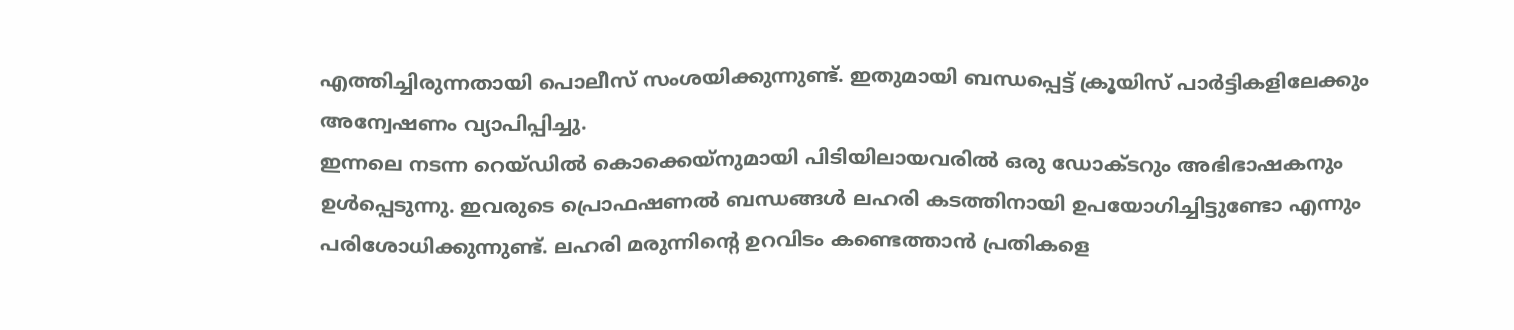എത്തിച്ചിരുന്നതായി പൊലീസ് സംശയിക്കുന്നുണ്ട്. ഇതുമായി ബന്ധപ്പെട്ട് ക്രൂയിസ് പാർട്ടികളിലേക്കും അന്വേഷണം വ്യാപിപ്പിച്ചു.
ഇന്നലെ നടന്ന റെയ്ഡിൽ കൊക്കെയ്നുമായി പിടിയിലായവരിൽ ഒരു ഡോക്ടറും അഭിഭാഷകനും ഉൾപ്പെടുന്നു. ഇവരുടെ പ്രൊഫഷണൽ ബന്ധങ്ങൾ ലഹരി കടത്തിനായി ഉപയോഗിച്ചിട്ടുണ്ടോ എന്നും പരിശോധിക്കുന്നുണ്ട്. ലഹരി മരുന്നിന്റെ ഉറവിടം കണ്ടെത്താൻ പ്രതികളെ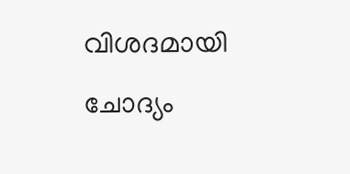വിശദമായി ചോദ്യം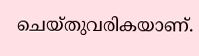ചെയ്തുവരികയാണ്.